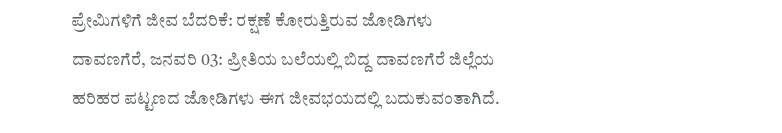ಪ್ರೇಮಿಗಳಿಗೆ ಜೀವ ಬೆದರಿಕೆ: ರಕ್ಷಣೆ ಕೋರುತ್ತಿರುವ ಜೋಡಿಗಳು
ದಾವಣಗೆರೆ, ಜನವರಿ 03: ಪ್ರೀತಿಯ ಬಲೆಯಲ್ಲಿ ಬಿದ್ದ ದಾವಣಗೆರೆ ಜಿಲ್ಲೆಯ ಹರಿಹರ ಪಟ್ಟಣದ ಜೋಡಿಗಳು ಈಗ ಜೀವಭಯದಲ್ಲಿ ಬದುಕುವಂತಾಗಿದೆ.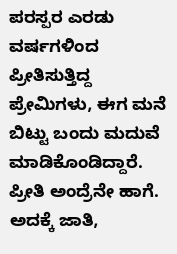ಪರಸ್ಪರ ಎರಡು ವರ್ಷಗಳಿಂದ ಪ್ರೀತಿಸುತ್ತಿದ್ದ ಪ್ರೇಮಿಗಳು, ಈಗ ಮನೆ ಬಿಟ್ಟು ಬಂದು ಮದುವೆ ಮಾಡಿಕೊಂಡಿದ್ದಾರೆ.
ಪ್ರೀತಿ ಅಂದ್ರೆನೇ ಹಾಗೆ. ಅದಕ್ಕೆ ಜಾತಿ,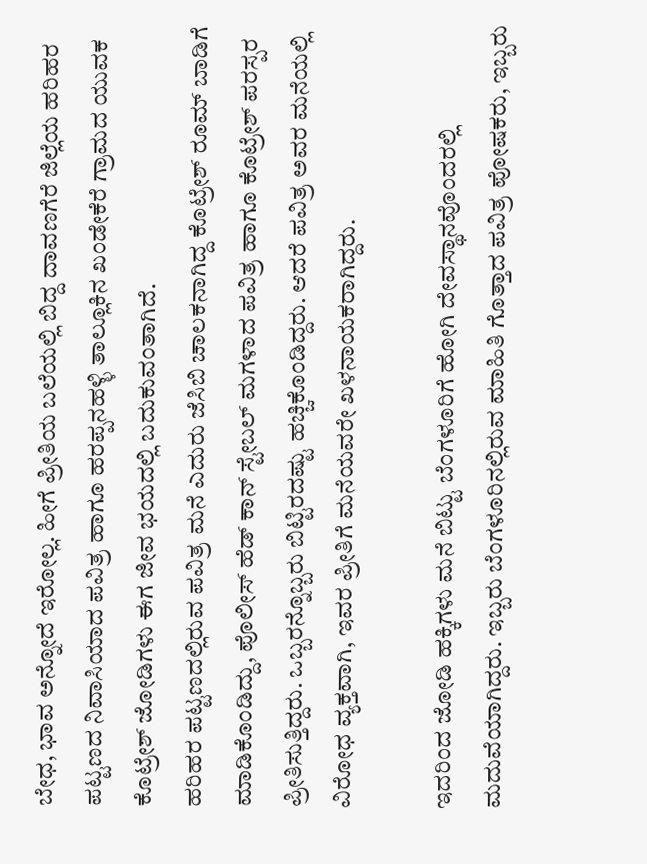ಬೇಧ, ಭಾವ ಅನ್ನೋದೆ ಇರೋಲ್ಲ. ಹೀಗೆ ಪ್ರೀತಿಯ ಬಲೆಯಲ್ಲಿ ಬಿದ್ದ ದಾವಣಗೆರೆ ಜಿಲ್ಲೆಯ ಹರಿಹರ ಪಟ್ಟಣದ ನಿವಾಸಿಯಾದ ಪವಿತ್ರ ಹಾಗೂ ಹರಪ್ಪನಹಳ್ಳಿ ತಾಲ್ಲೂಕಿನ ಖಂಡೇಕೆರೆ ಗ್ರಾಮದ ಯುವಕ ಕೊಟ್ರೇಶ್ ಜೋಡಿಗಳು ಈಗ ಜೀವ ಭಯದಲ್ಲಿ ಬದುಕುವಂತಾಗಿದೆ.
ಹರಿಹರ ಪಟ್ಟಣದಲ್ಲಿರುವ ಪವಿತ್ರ ಮನೆ ಎದುರು ಜೆಸಿಬಿ ಚಾಲಕನಾಗಿದ್ದ ಕೊಟ್ರೇಶ್ ರೂಮ್ ಬಾಡಿಗೆ ಮಾಡಿಕೊಂಡಿದ್ದು, ಪೊಲೀಸ್ ಹೆಡ್ ಕಾನ್ ಸ್ಟೇಬಲ್ ಮಗಳಾದ ಪವಿತ್ರ ಹಾಗೂ ಕೊಟ್ರೇಶ್ ಪರಸ್ಪರ ಪ್ರೀತಿಸುತ್ತಿದ್ದರು. ಒಬ್ಬರನ್ನೊಬ್ಬರು ಬಿಟ್ಟಿರದಷ್ಟು ಹಚ್ಚಿಕೊಂಡಿದ್ದರು. ಆದರೆ ಪವಿತ್ರ ಅವರ ಮನೆಯಲ್ಲಿ ವಿರೋಧ ವ್ಯಕ್ತವಾಗಿ, ಇವರ ಪ್ರೀತಿಗೆ ಮನೆಯವರೇ ಖಳನಾಯಕರಾಗಿದ್ದರು.

ಇದರಿಂದ ಜೋಡಿ ಹಕ್ಕಿಗಳು ಮನೆ ಬಿಟ್ಟು ಬೆಂಗಳೂರಿಗೆ ಹೋಗಿ ದೇವಸ್ಥಾನವೊಂದರಲ್ಲಿ ಮದುವೆಯಾಗಿದ್ದರು. ಇಬ್ಬರು ಬೆಂಗಳೂರಿನಲ್ಲಿರುವ ಮಾಹಿತಿ ಗೊತ್ತಾದ ಪವಿತ್ರ ಪೋಷಕರು, ಇಬ್ಬರು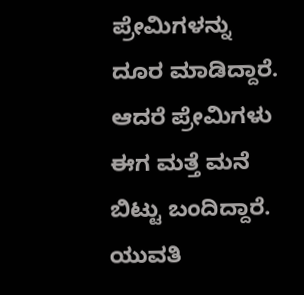ಪ್ರೇಮಿಗಳನ್ನು ದೂರ ಮಾಡಿದ್ದಾರೆ. ಆದರೆ ಪ್ರೇಮಿಗಳು ಈಗ ಮತ್ತೆ ಮನೆ ಬಿಟ್ಟು ಬಂದಿದ್ದಾರೆ.
ಯುವತಿ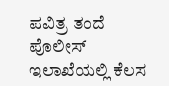ಪವಿತ್ರ ತಂದೆ ಪೊಲೀಸ್ ಇಲಾಖೆಯಲ್ಲಿ ಕೆಲಸ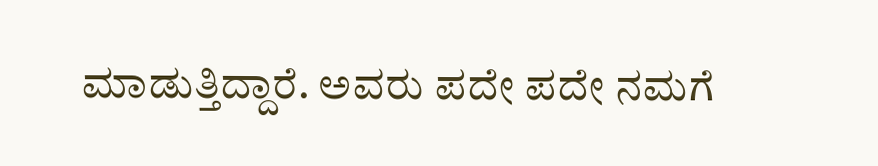ಮಾಡುತ್ತಿದ್ದಾರೆ. ಅವರು ಪದೇ ಪದೇ ನಮಗೆ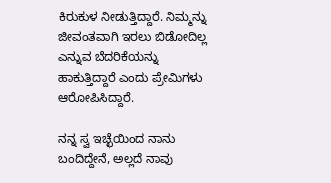ಕಿರುಕುಳ ನೀಡುತ್ತಿದ್ದಾರೆ. ನಿಮ್ಮನ್ನು ಜೀವಂತವಾಗಿ ಇರಲು ಬಿಡೋದಿಲ್ಲ ಎನ್ನುವ ಬೆದರಿಕೆಯನ್ನು ಹಾಕುತ್ತಿದ್ದಾರೆ ಎಂದು ಪ್ರೇಮಿಗಳು ಆರೋಪಿಸಿದ್ದಾರೆ.

ನನ್ನ ಸ್ವ ಇಚ್ಛೆಯಿಂದ ನಾನು ಬಂದಿದ್ದೇನೆ, ಅಲ್ಲದೆ ನಾವು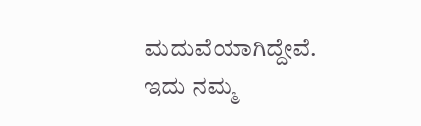ಮದುವೆಯಾಗಿದ್ದೇವೆ. ಇದು ನಮ್ಮ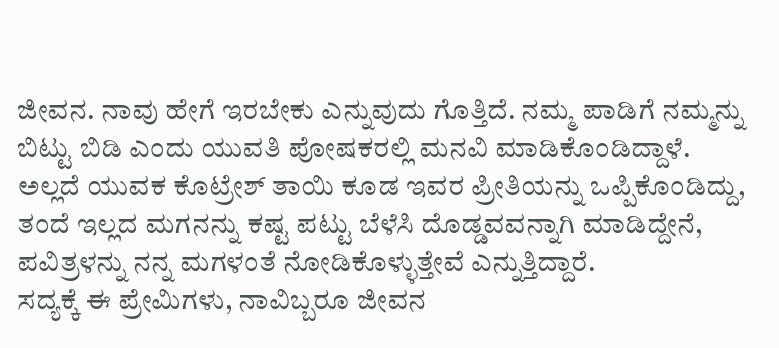ಜೀವನ. ನಾವು ಹೇಗೆ ಇರಬೇಕು ಎನ್ನುವುದು ಗೊತ್ತಿದೆ. ನಮ್ಮ ಪಾಡಿಗೆ ನಮ್ಮನ್ನು ಬಿಟ್ಟು ಬಿಡಿ ಎಂದು ಯುವತಿ ಪೋಷಕರಲ್ಲಿ ಮನವಿ ಮಾಡಿಕೊಂಡಿದ್ದಾಳೆ.
ಅಲ್ಲದೆ ಯುವಕ ಕೊಟ್ರೇಶ್ ತಾಯಿ ಕೂಡ ಇವರ ಪ್ರೀತಿಯನ್ನು ಒಪ್ಪಿಕೊಂಡಿದ್ದು, ತಂದೆ ಇಲ್ಲದ ಮಗನನ್ನು ಕಷ್ಟ ಪಟ್ಟು ಬೆಳೆಸಿ ದೊಡ್ಡವವನ್ನಾಗಿ ಮಾಡಿದ್ದೇನೆ, ಪವಿತ್ರಳನ್ನು ನನ್ನ ಮಗಳಂತೆ ನೋಡಿಕೊಳ್ಳುತ್ತೇವೆ ಎನ್ನುತ್ತಿದ್ದಾರೆ.
ಸದ್ಯಕ್ಕೆ ಈ ಪ್ರೇಮಿಗಳು, ನಾವಿಬ್ಬರೂ ಜೀವನ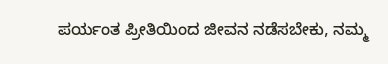ಪರ್ಯಂತ ಪ್ರೀತಿಯಿಂದ ಜೀವನ ನಡೆಸಬೇಕು, ನಮ್ಮ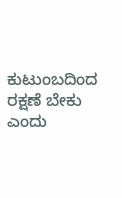ಕುಟುಂಬದಿಂದ ರಕ್ಷಣೆ ಬೇಕು ಎಂದು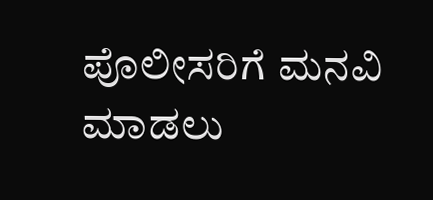ಪೊಲೀಸರಿಗೆ ಮನವಿ ಮಾಡಲು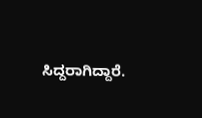ಸಿದ್ದರಾಗಿದ್ದಾರೆ.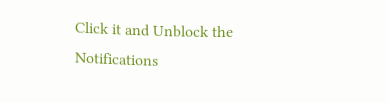Click it and Unblock the Notifications